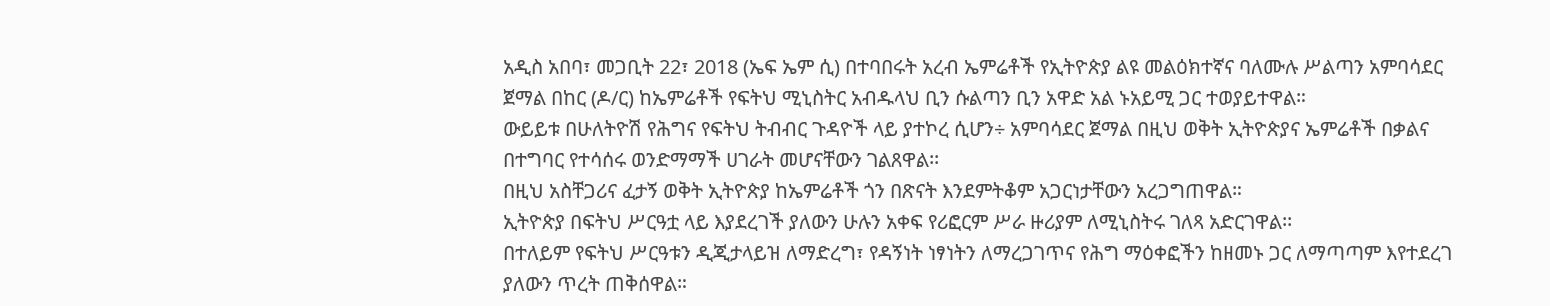አዲስ አበባ፣ መጋቢት 22፣ 2018 (ኤፍ ኤም ሲ) በተባበሩት አረብ ኤምሬቶች የኢትዮጵያ ልዩ መልዕክተኛና ባለሙሉ ሥልጣን አምባሳደር ጀማል በከር (ዶ/ር) ከኤምሬቶች የፍትህ ሚኒስትር አብዱላህ ቢን ሱልጣን ቢን አዋድ አል ኑአይሚ ጋር ተወያይተዋል።
ውይይቱ በሁለትዮሽ የሕግና የፍትህ ትብብር ጉዳዮች ላይ ያተኮረ ሲሆን÷ አምባሳደር ጀማል በዚህ ወቅት ኢትዮጵያና ኤምሬቶች በቃልና በተግባር የተሳሰሩ ወንድማማች ሀገራት መሆናቸውን ገልጸዋል፡፡
በዚህ አስቸጋሪና ፈታኝ ወቅት ኢትዮጵያ ከኤምሬቶች ጎን በጽናት እንደምትቆም አጋርነታቸውን አረጋግጠዋል።
ኢትዮጵያ በፍትህ ሥርዓቷ ላይ እያደረገች ያለውን ሁሉን አቀፍ የሪፎርም ሥራ ዙሪያም ለሚኒስትሩ ገለጻ አድርገዋል፡፡
በተለይም የፍትህ ሥርዓቱን ዲጂታላይዝ ለማድረግ፣ የዳኝነት ነፃነትን ለማረጋገጥና የሕግ ማዕቀፎችን ከዘመኑ ጋር ለማጣጣም እየተደረገ ያለውን ጥረት ጠቅሰዋል።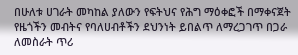በሁለቱ ሀገራት መካከል ያለውን የፍትህና የሕግ ማዕቀፎች በማቀናጀት የዜጎችን መብትና የባለሀብቶችን ደህንነት ይበልጥ ለማረጋገጥ በጋራ ለመስራት ጥሪ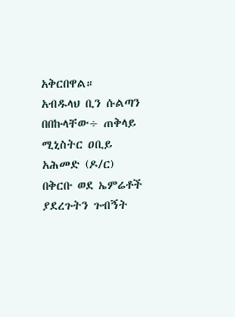አቅርበዋል።
አብዱላህ ቢን ሱልጣን በበኩላቸው÷ ጠቅላይ ሚኒስትር ዐቢይ አሕመድ (ዶ/ር) በቅርቡ ወደ ኤምሬቶች ያደረጉትን ጉብኝት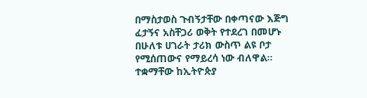በማስታወስ ጉብኝታቸው በቀጣናው እጅግ ፈታኝና አስቸጋሪ ወቅት የተደረገ በመሆኑ በሁለቱ ሀገራት ታሪክ ውስጥ ልዩ ቦታ የሚሰጠውና የማይረሳ ነው ብለዋል።
ተቋማቸው ከኢትዮጵያ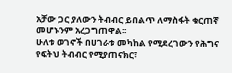አቻው ጋር ያለውን ትብብር ይበልጥ ለማስፋት ቁርጠኛ መሆኑንም አረጋግጠዋል፡፡
ሁለቱ ወገኖች በሀገራቱ መካከል የሚደረገውን የሕግና የፍትህ ትብብር የሚያጠናክር፣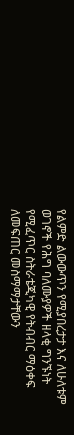የልምድ ልውውጥን የሚያበረታታ እና ለሁለቱም ወገኖች የሕግ ባለሙያዎች ዘላቂ ግንኙነት የሚፈጥር ስትራቴጂካዊ የትብብር ማዕቀፍ ለመፍጠር መስማማታቸውን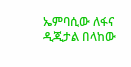ኤምባሲው ለፋና ዲጂታል በላከው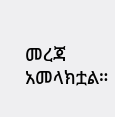መረጃ አመላክቷል።